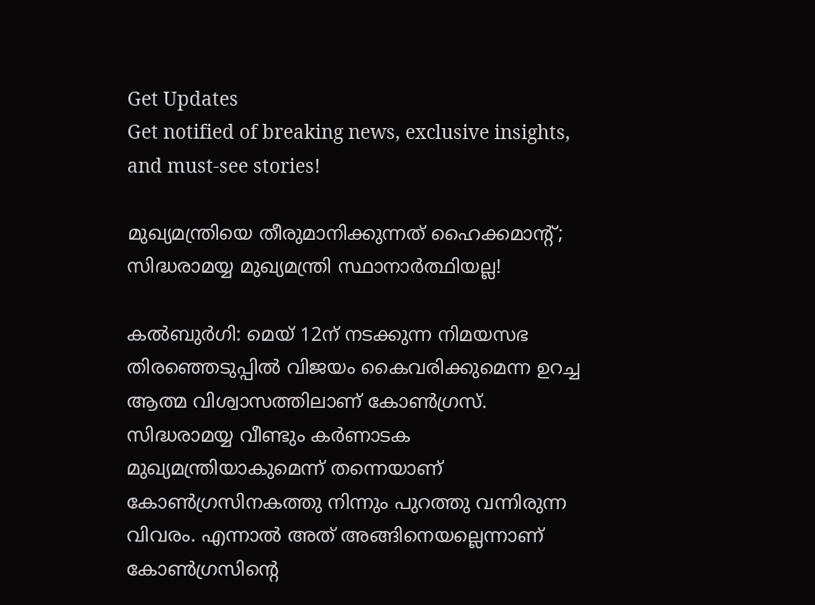Get Updates
Get notified of breaking news, exclusive insights, and must-see stories!

മുഖ്യമന്ത്രിയെ തീരുമാനിക്കുന്നത് ഹൈക്കമാന്റ്; സിദ്ധരാമയ്യ മുഖ്യമന്ത്രി സ്ഥാനാർത്ഥിയല്ല!

കൽബുർഗി: മെയ് 12ന് നടക്കുന്ന നിമയസഭ തിരഞ്ഞെടുപ്പിൽ വിജയം കൈവരിക്കുമെന്ന ഉറച്ച ആത്മ വിശ്വാസത്തിലാണ് കോൺഗ്രസ്. സിദ്ധരാമയ്യ വീണ്ടും കർണാടക മുഖ്യമന്ത്രിയാകുമെന്ന് തന്നെയാണ് കോൺഗ്രസിനകത്തു നിന്നും പുറത്തു വന്നിരുന്ന വിവരം. എന്നാൽ അത് അങ്ങിനെയല്ലെന്നാണ് കോൺഗ്രസിന്റെ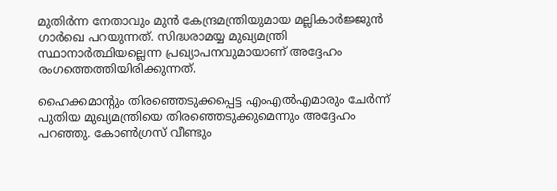മുതിർന്ന നേതാവും മുൻ കേന്ദ്രമന്ത്രിയുമായ മല്ലികാർജ്ജുൻ ഗാർഖെ പറയുന്നത്. സിദ്ധരാമയ്യ മുഖ്യമന്ത്രി സ്ഥാനാർത്ഥിയല്ലെന്ന പ്രഖ്യാപനവുമായാണ് അദ്ദേഹം രംഗത്തെത്തിയിരിക്കുന്നത്.

ഹൈക്കമാന്റും തിരഞ്ഞെടുക്കപ്പെട്ട എംഎൽഎമാരും ചേർന്ന് പുതിയ മുഖ്യമന്ത്രിയെ തിരഞ്ഞെടുക്കുമെന്നും അദ്ദേഹം പറഞ്ഞു. കോൺഗ്രസ് വീണ്ടും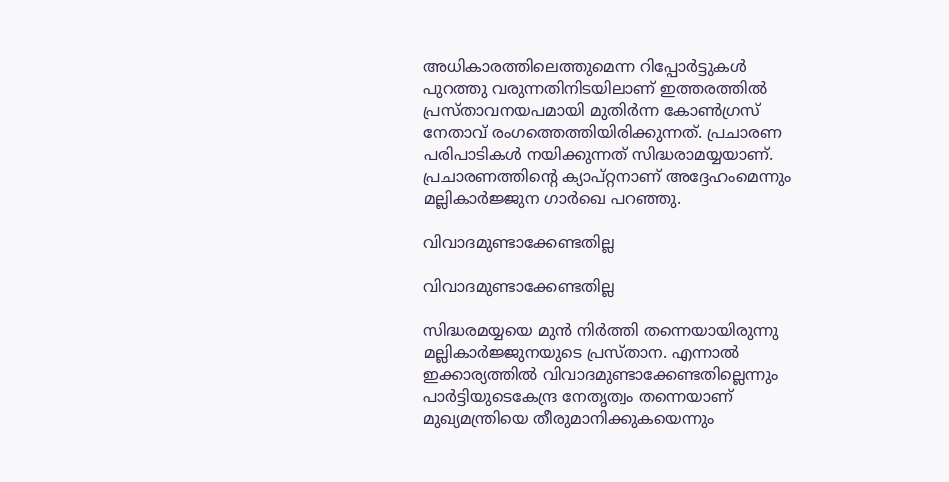അധികാരത്തിലെത്തുമെന്ന റിപ്പോർട്ടുകൾ പുറത്തു വരുന്നതിനിടയിലാണ് ഇത്തരത്തിൽ പ്രസ്താവനയപമായി മുതിർന്ന കോൺഗ്രസ് നേതാവ് രംഗത്തെത്തിയിരിക്കുന്നത്. പ്രചാരണ പരിപാടികൾ നയിക്കുന്നത് സിദ്ധരാമയ്യയാണ്. പ്രചാരണത്തിന്റെ ക്യാപ്റ്റനാണ് അദ്ദേഹംമെന്നും മല്ലികാർജ്ജുന ഗാർഖെ പറഞ്ഞു.

വിവാദമുണ്ടാക്കേണ്ടതില്ല

വിവാദമുണ്ടാക്കേണ്ടതില്ല

സിദ്ധരമയ്യയെ മുൻ നിർത്തി തന്നെയായിരുന്നു മല്ലികാർജ്ജുനയുടെ പ്രസ്താന. എന്നാൽ ഇക്കാര്യത്തിൽ വിവാദമുണ്ടാക്കേണ്ടതില്ലെന്നും പാർട്ടിയുടെകേന്ദ്ര നേതൃത്വം തന്നെയാണ് മുഖ്യമന്ത്രിയെ തീരുമാനിക്കുകയെന്നും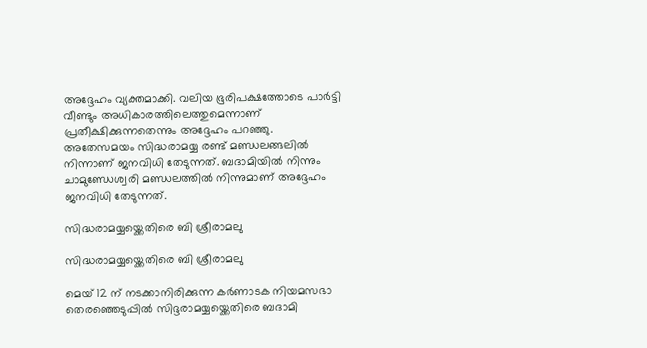അദ്ദേഹം വ്യക്തമാക്കി. വലിയ ഭൂരിപക്ഷത്തോടെ പാർട്ടി വീണ്ടും അധികാരത്തിലെത്തുമെന്നാണ് പ്രതീക്ഷിക്കുന്നതെന്നും അദ്ദേഹം പറഞ്ഞു. അതേസമയം സിദ്ധരാമയ്യ രണ്ട് മണ്ഡലങ്ങലിൽ നിന്നാണ് ജനവിധി തേടുന്നത്. ബദാമിയിൽ നിന്നും ചാമുണ്ഡേശ്വരി മണ്ഡലത്തിൽ നിന്നുമാണ് അദ്ദേഹം ജനവിധി തേടുന്നത്.

സിദ്ധരാമയ്യയ്ക്കെതിരെ ബി ശ്രീരാമലു

സിദ്ധരാമയ്യയ്ക്കെതിരെ ബി ശ്രീരാമലു

മെയ് 12 ന് നടക്കാനിരിക്കുന്ന കര്‍ണാടക നിയമസഭാ തെരഞ്ഞെടുപ്പില്‍ സിദ്ദരാമയ്യയ്ക്കെതിരെ ബദാമി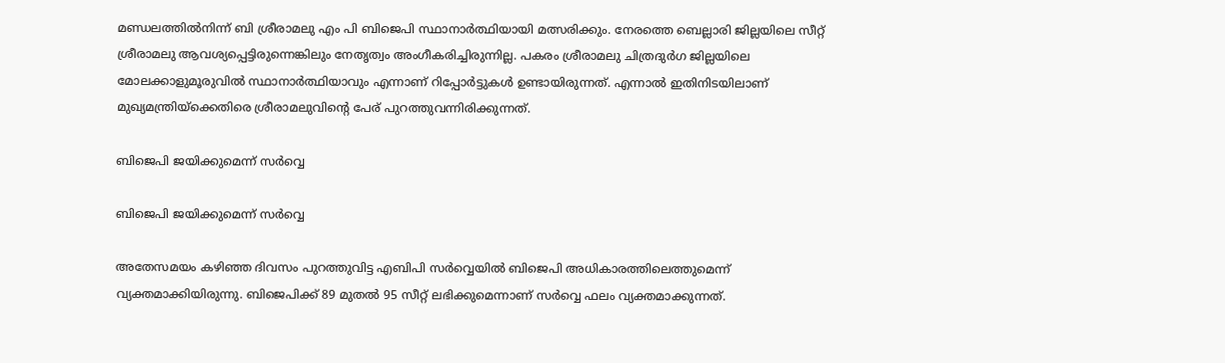മണ്ഡലത്തില്‍നിന്ന് ബി ശ്രീരാമലു എം പി ബിജെപി സ്ഥാനാര്‍ത്ഥിയായി മത്സരിക്കും. നേരത്തെ ബെല്ലാരി ജില്ലയിലെ സീറ്റ് ശ്രീരാമലു ആവശ്യപ്പെട്ടിരുന്നെങ്കിലും നേതൃത്വം അംഗീകരിച്ചിരുന്നില്ല. പകരം ശ്രീരാമലു ചിത്രദുര്‍ഗ ജില്ലയിലെ മോലക്കാളുമൂരുവില്‍ സ്ഥാനാര്‍ത്ഥിയാവും എന്നാണ് റിപ്പോര്‍ട്ടുകള്‍ ഉണ്ടായിരുന്നത്. എന്നാല്‍ ഇതിനിടയിലാണ് മുഖ്യമന്ത്രിയ്ക്കെതിരെ ശ്രീരാമലുവിന്‍റെ പേര് പുറത്തുവന്നിരിക്കുന്നത്.

ബിജെപി ജയിക്കുമെന്ന് സർവ്വെ

ബിജെപി ജയിക്കുമെന്ന് സർവ്വെ

അതേസമയം കഴിഞ്ഞ ദിവസം പുറത്തുവിട്ട എബിപി സർവ്വെയിൽ ബിജെപി അധികാരത്തിലെത്തുമെന്ന് വ്യക്തമാക്കിയിരുന്നു. ബിജെപിക്ക് 89 മുതൽ 95 സീറ്റ് ലഭിക്കുമെന്നാണ് സർവ്വെ ഫലം വ്യക്തമാക്കുന്നത്.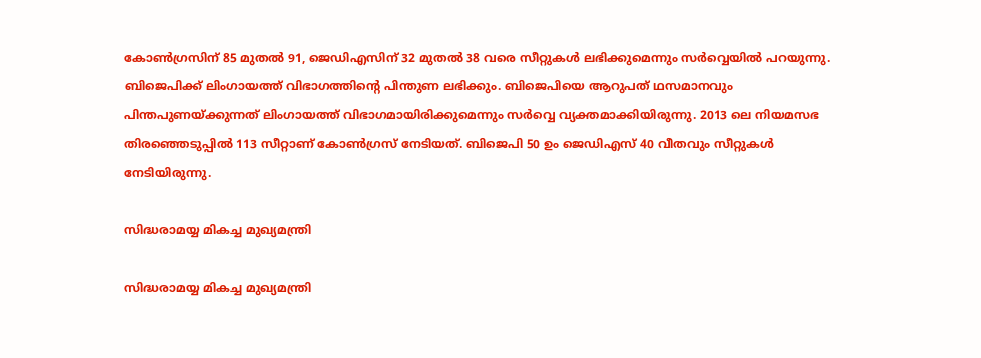കോൺഗ്രസിന് 85 മുതൽ 91, ജെഡിഎസിന് 32 മുതൽ 38 വരെ സീറ്റുകൾ ലഭിക്കുമെന്നും സർവ്വെയിൽ പറയുന്നു. ബിജെപിക്ക് ലിംഗായത്ത് വിഭാഗത്തിന്റെ പിന്തുണ ലഭിക്കും. ബിജെപിയെ ആറുപത് ഥസമാനവും പിന്തപുണയ്ക്കുന്നത് ലിംഗായത്ത് വിഭാഗമായിരിക്കുമെന്നും സർവ്വെ വ്യക്തമാക്കിയിരുന്നു. 2013 ലെ നിയമസഭ തിരഞ്ഞെടുപ്പിൽ 113 സീറ്റാണ് കോൺഗ്രസ് നേടിയത്. ബിജെപി 50 ഉം ജെഡിഎസ് 40 വീതവും സീറ്റുകൾ നേടിയിരുന്നു.

സിദ്ധരാമയ്യ മികച്ച മുഖ്യമന്ത്രി

സിദ്ധരാമയ്യ മികച്ച മുഖ്യമന്ത്രി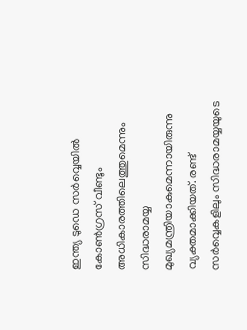ഇന്ത്യ ടുഡെ സർവ്വെയിൽ കോൺഗ്രസ് വീണ്ടും അധികാരത്തിലെത്തുമെന്നും സിദ്ധരാമയ്യ മുഖ്യമന്ത്രിയാകുമെന്നായിരുന്നു വ്യക്തമാക്കിയത്. രണ്ട് സർവ്വെകളിലും സിദ്ധരാമയ്യയുടെ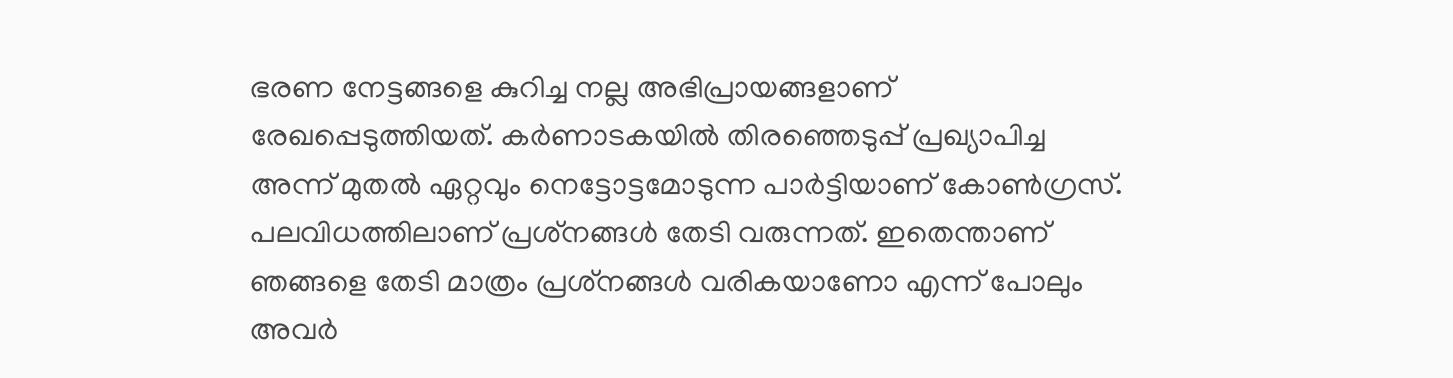ഭരണ നേട്ടങ്ങളെ കുറിച്ച നല്ല അഭിപ്രായങ്ങളാണ് രേഖപ്പെടുത്തിയത്. കര്‍ണാടകയില്‍ തിരഞ്ഞെടുപ്പ് പ്രഖ്യാപിച്ച അന്ന് മുതല്‍ ഏറ്റവും നെട്ടോട്ടമോടുന്ന പാര്‍ട്ടിയാണ് കോണ്‍ഗ്രസ്. പലവിധത്തിലാണ് പ്രശ്‌നങ്ങള്‍ തേടി വരുന്നത്. ഇതെന്താണ് ഞങ്ങളെ തേടി മാത്രം പ്രശ്‌നങ്ങള്‍ വരികയാണോ എന്ന് പോലും അവര്‍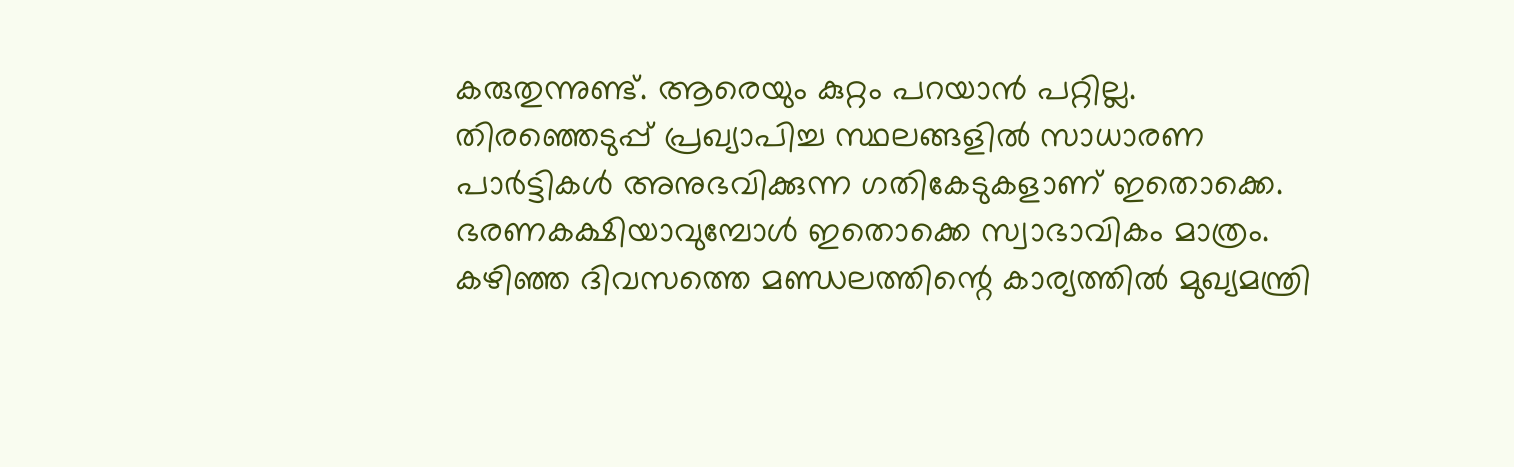കരുതുന്നുണ്ട്. ആരെയും കുറ്റം പറയാന്‍ പറ്റില്ല. തിരഞ്ഞെടുപ്പ് പ്രഖ്യാപിച്ച സ്ഥലങ്ങളില്‍ സാധാരണ പാര്‍ട്ടികള്‍ അനുഭവിക്കുന്ന ഗതികേടുകളാണ് ഇതൊക്കെ. ഭരണകക്ഷിയാവുമ്പോള്‍ ഇതൊക്കെ സ്വാഭാവികം മാത്രം. കഴിഞ്ഞ ദിവസത്തെ മണ്ഡലത്തിന്റെ കാര്യത്തില്‍ മുഖ്യമന്ത്രി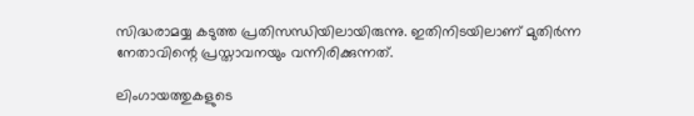സിദ്ധരാമയ്യ കടുത്ത പ്രതിസന്ധിയിലായിരുന്നു. ഇതിനിടയിലാണ് മുതിർന്ന നേതാവിന്റെ പ്രസ്താവനയും വന്നിരിക്കുന്നത്.

ലിംഗായത്തുകളുടെ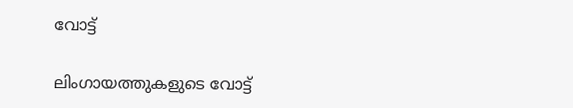വോട്ട്

ലിംഗായത്തുകളുടെ വോട്ട്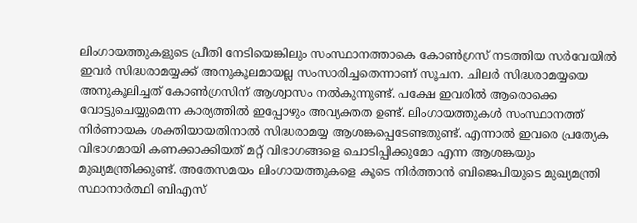ലിംഗായത്തുകളുടെ പ്രീതി നേടിയെങ്കിലും സംസ്ഥാനത്താകെ കോണ്‍ഗ്രസ് നടത്തിയ സര്‍വേയില്‍ ഇവര്‍ സിദ്ധരാമയ്യക്ക് അനുകൂലമായല്ല സംസാരിച്ചതെന്നാണ് സൂചന. ചിലര്‍ സിദ്ധരാമയ്യയെ അനുകൂലിച്ചത് കോണ്‍ഗ്രസിന് ആശ്വാസം നല്‍കുന്നുണ്ട്. പക്ഷേ ഇവരില്‍ ആരൊക്കെ വോട്ടുചെയ്യുമെന്ന കാര്യത്തില്‍ ഇപ്പോഴും അവ്യക്തത ഉണ്ട്. ലിംഗായത്തുകള്‍ സംസ്ഥാനത്ത് നിര്‍ണായക ശക്തിയായതിനാല്‍ സിദ്ധരാമയ്യ ആശങ്കപ്പെടേണ്ടതുണ്ട്. എന്നാല്‍ ഇവരെ പ്രത്യേക വിഭാഗമായി കണക്കാക്കിയത് മറ്റ് വിഭാഗങ്ങളെ ചൊടിപ്പിക്കുമോ എന്ന ആശങ്കയും മുഖ്യമന്ത്രിക്കുണ്ട്. അതേസമയം ലിംഗായത്തുകളെ കൂടെ നിര്‍ത്താന്‍ ബിജെപിയുടെ മുഖ്യമന്ത്രി സ്ഥാനാര്‍ത്ഥി ബിഎസ്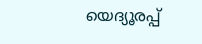യെദ്യൂരപ്പ്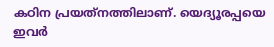കഠിന പ്രയത്‌നത്തിലാണ്. യെദ്യൂരപ്പയെ ഇവര്‍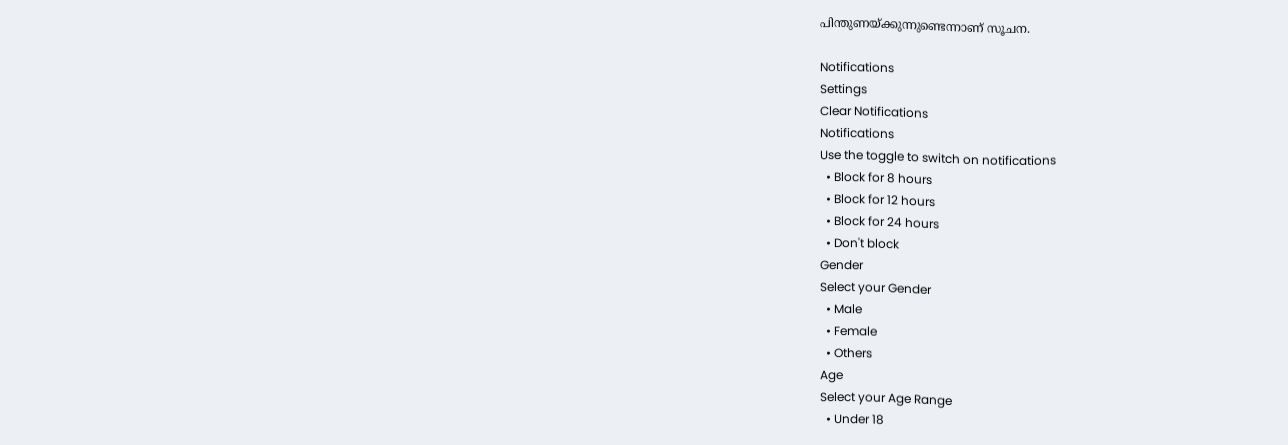പിന്തുണയ്ക്കുന്നുണ്ടെന്നാണ് സൂചന.

Notifications
Settings
Clear Notifications
Notifications
Use the toggle to switch on notifications
  • Block for 8 hours
  • Block for 12 hours
  • Block for 24 hours
  • Don't block
Gender
Select your Gender
  • Male
  • Female
  • Others
Age
Select your Age Range
  • Under 18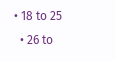• 18 to 25
  • 26 to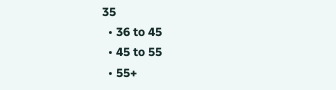35
  • 36 to 45
  • 45 to 55
  • 55+